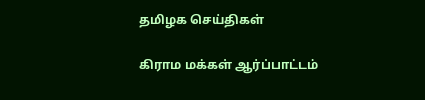தமிழக செய்திகள்

கிராம மக்கள் ஆர்ப்பாட்டம்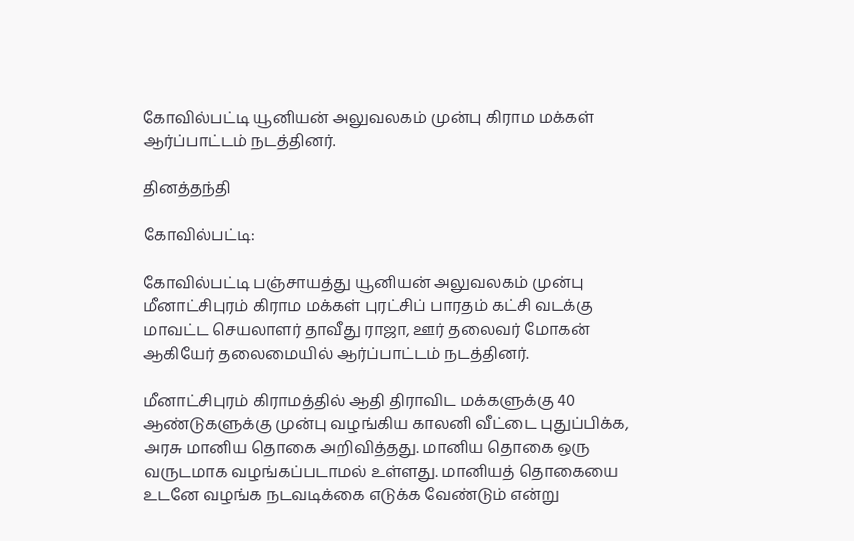கோவில்பட்டி யூனியன் அலுவலகம் முன்பு கிராம மக்கள் ஆர்ப்பாட்டம் நடத்தினர்.

தினத்தந்தி

கோவில்பட்டி:

கோவில்பட்டி பஞ்சாயத்து யூனியன் அலுவலகம் முன்பு மீனாட்சிபுரம் கிராம மக்கள் புரட்சிப் பாரதம் கட்சி வடக்கு மாவட்ட செயலாளர் தாவீது ராஜா, ஊர் தலைவர் மோகன் ஆகியேர் தலைமையில் ஆர்ப்பாட்டம் நடத்தினர்.

மீனாட்சிபுரம் கிராமத்தில் ஆதி திராவிட மக்களுக்கு 40 ஆண்டுகளுக்கு முன்பு வழங்கிய காலனி வீட்டை புதுப்பிக்க, அரசு மானிய தொகை அறிவித்தது. மானிய தொகை ஒரு வருடமாக வழங்கப்படாமல் உள்ளது. மானியத் தொகையை உடனே வழங்க நடவடிக்கை எடுக்க வேண்டும் என்று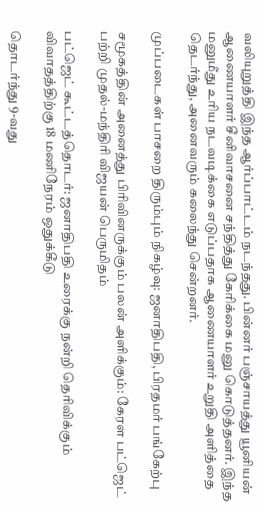வலியுறுத்தி இந்த ஆர்ப்பாட்டம் நடந்தது. பின்னர் பஞ்சாயத்து யூனியன் ஆணையாளர் சீனிவாசனை சந்தித்து கேரிக்கை மனு கொடுத்தனர். இந்த மனுமீது உரிய நடவடிக்கை எடுப்பதாக ஆணையாளர் உறுதி அளித்தை தெடர்ந்து, அனைவரும் கலைந்து சென்றனர்.

முப்படைகள் பாசறை திரும்பும் நிகழ்வு: ஜனாதிபதி, பிரதமர் பங்கேற்பு

சமூகத்தின் அனைத்து பிரிவினருக்கும் பலன் அளிக்கும்: கேரள பட்ஜெட் பற்றி முதல்-மந்திரி விஜயன் பெருமிதம்

பட்ஜெட் கூட்டத்தொடர்: ஜனாதிபதி உரைக்கு நன்றி தெரிவிக்கும் விவாதத்திற்கு 18 மணிநேரம் ஒதுக்கீடு

தொடர்ந்து 9-வது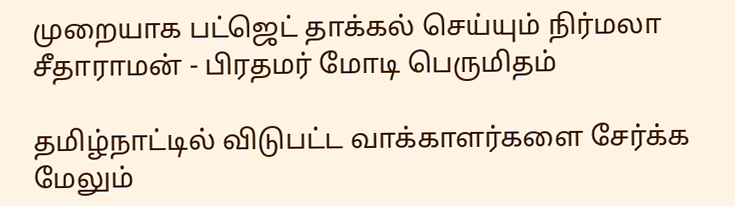முறையாக பட்ஜெட் தாக்கல் செய்யும் நிர்மலா சீதாராமன் - பிரதமர் மோடி பெருமிதம்

தமிழ்நாட்டில் விடுபட்ட வாக்காளர்களை சேர்க்க மேலும்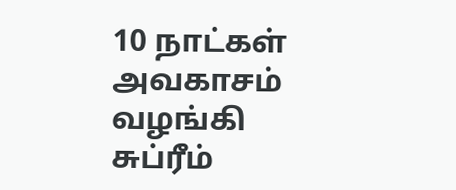10 நாட்கள் அவகாசம் வழங்கி சுப்ரீம்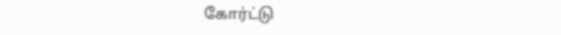கோர்ட்டு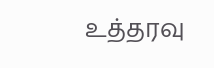உத்தரவு